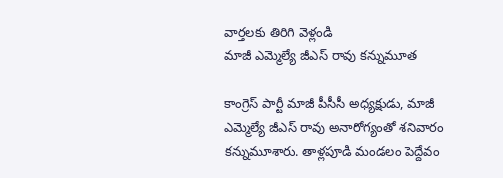వార్తలకు తిరిగి వెళ్లండి
మాజీ ఎమ్మెల్యే జీఎస్ రావు కన్నుమూత

కాంగ్రెస్ పార్టీ మాజీ పీసీసీ అధ్యక్షుడు, మాజీ ఎమ్మెల్యే జీఎస్ రావు అనారోగ్యంతో శనివారం కన్నుమూశారు. తాళ్లపూడి మండలం పెద్దేవం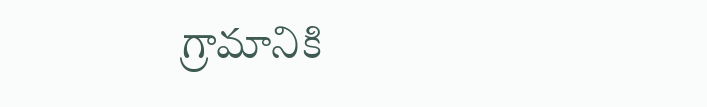గ్రామానికి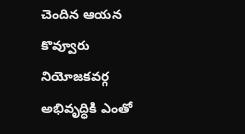చెందిన ఆయన కొవ్వూరు నియోజకవర్గ అభివృద్ధికి ఎంతో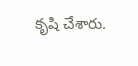కృషి చేశారు.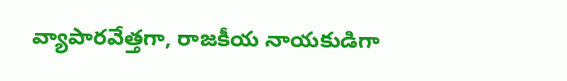వ్యాపారవేత్తగా, రాజకీయ నాయకుడిగా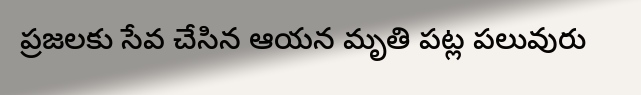ప్రజలకు సేవ చేసిన ఆయన మృతి పట్ల పలువురు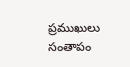ప్రముఖులు సంతాపం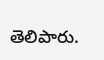తెలిపారు.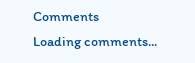Comments
Loading comments...